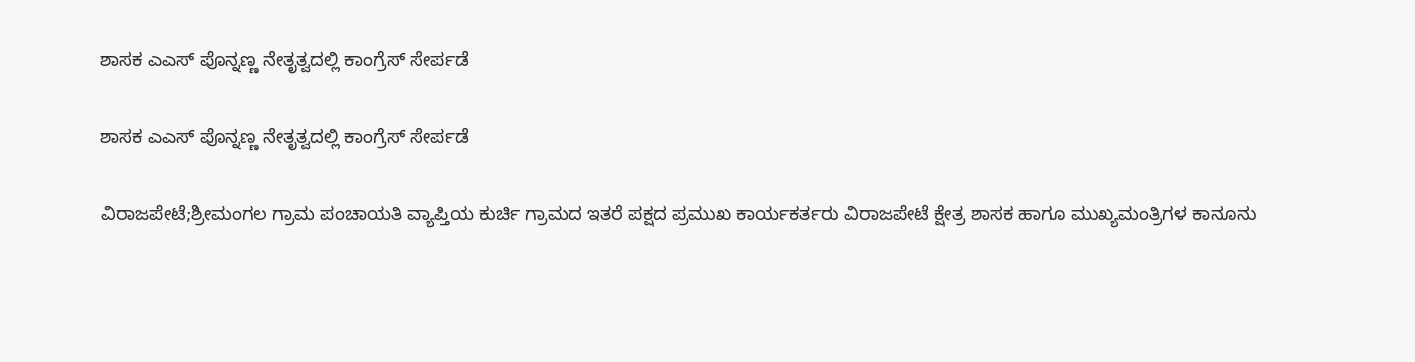ಶಾಸಕ‌ ಎಎಸ್ ಪೊನ್ನಣ್ಣ ನೇತೃತ್ವದಲ್ಲಿ ಕಾಂಗ್ರೆಸ್ ಸೇರ್ಪಡೆ

ಶಾಸಕ‌ ಎಎಸ್ ಪೊನ್ನಣ್ಣ ನೇತೃತ್ವದಲ್ಲಿ ಕಾಂಗ್ರೆಸ್ ಸೇರ್ಪಡೆ

ವಿರಾಜಪೇಟೆ;ಶ್ರೀಮಂಗಲ ಗ್ರಾಮ ಪಂಚಾಯತಿ ವ್ಯಾಪ್ತಿಯ ಕುರ್ಚಿ ಗ್ರಾಮದ ಇತರೆ ಪಕ್ಷದ ಪ್ರಮುಖ ಕಾರ್ಯಕರ್ತರು ವಿರಾಜಪೇಟೆ ಕ್ಷೇತ್ರ ಶಾಸಕ ಹಾಗೂ ಮುಖ್ಯಮಂತ್ರಿಗಳ ಕಾನೂನು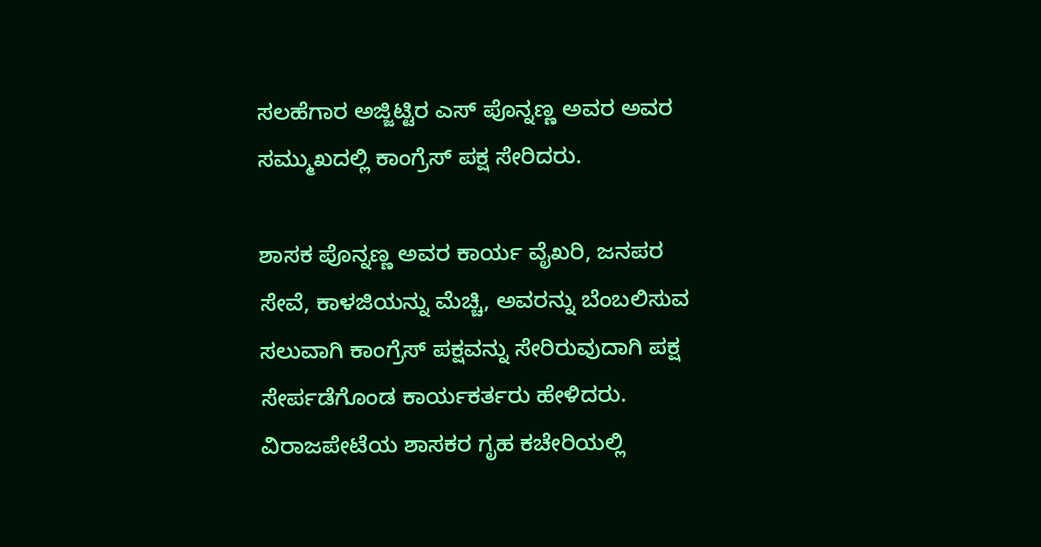ಸಲಹೆಗಾರ ಅಜ್ಜಿಟ್ಟಿರ ಎಸ್ ಪೊನ್ನಣ್ಣ ಅವರ ಅವರ ಸಮ್ಮುಖದಲ್ಲಿ ಕಾಂಗ್ರೆಸ್ ಪಕ್ಷ ಸೇರಿದರು.

ಶಾಸಕ ಪೊನ್ನಣ್ಣ ಅವರ ಕಾರ್ಯ ವೈಖರಿ, ಜನಪರ ಸೇವೆ, ಕಾಳಜಿಯನ್ನು ಮೆಚ್ಚಿ, ಅವರನ್ನು ಬೆಂಬಲಿಸುವ ಸಲುವಾಗಿ ಕಾಂಗ್ರೆಸ್ ಪಕ್ಷವನ್ನು ಸೇರಿರುವುದಾಗಿ ಪಕ್ಷ ಸೇರ್ಪಡೆಗೊಂಡ ಕಾರ್ಯಕರ್ತರು ಹೇಳಿದರು. ವಿರಾಜಪೇಟೆಯ ಶಾಸಕರ ಗೃಹ ಕಚೇರಿಯಲ್ಲಿ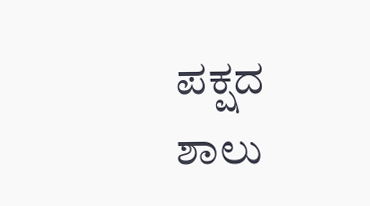ಪಕ್ಷದ ಶಾಲು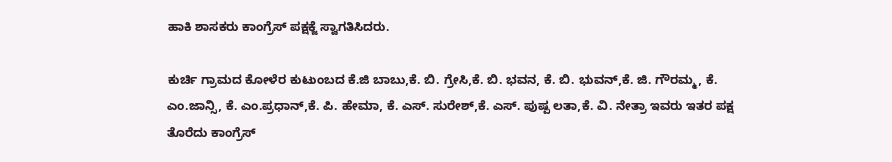ಹಾಕಿ ಶಾಸಕರು ಕಾಂಗ್ರೆಸ್ ಪಕ್ಷಕ್ಜೆ ಸ್ವಾಗತಿಸಿದರು.

ಕುರ್ಚಿ ಗ್ರಾಮದ ಕೋಳೆರ ಕುಟುಂಬದ ಕೆ.ಜಿ ಬಾಬು,ಕೆ. ಬಿ. ಗ್ರೇಸಿ,ಕೆ. ಬಿ. ಭವನ, ಕೆ. ಬಿ. ಭುವನ್,ಕೆ. ಜಿ. ಗೌರಮ್ಮ, ಕೆ. ಎಂ.ಜಾನ್ಸಿ, ಕೆ. ಎಂ.ಪ್ರಧಾನ್,ಕೆ. ಪಿ. ಹೇಮಾ, ಕೆ. ಎಸ್. ಸುರೇಶ್,ಕೆ. ಎಸ್. ಪುಷ್ಪ ಲತಾ,ಕೆ. ವಿ. ನೇತ್ರಾ ಇವರು ಇತರ ಪಕ್ಷ ತೊರೆದು ಕಾಂಗ್ರೆಸ್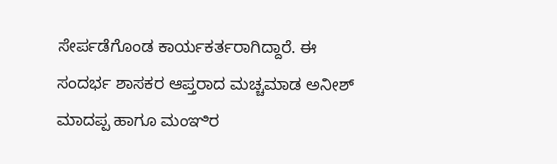ಸೇರ್ಪಡೆಗೊಂಡ ಕಾರ್ಯಕರ್ತರಾಗಿದ್ದಾರೆ. ಈ ಸಂದರ್ಭ ಶಾಸಕರ ಆಪ್ತರಾದ ಮಚ್ಚಮಾಡ ಅನೀಶ್ ಮಾದಪ್ಪ ಹಾಗೂ ಮಂಞಿರ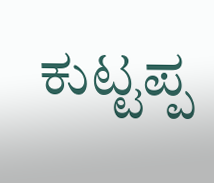ಕುಟ್ಟಪ್ಪ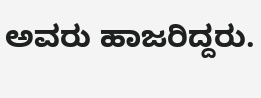ಅವರು ಹಾಜರಿದ್ದರು.